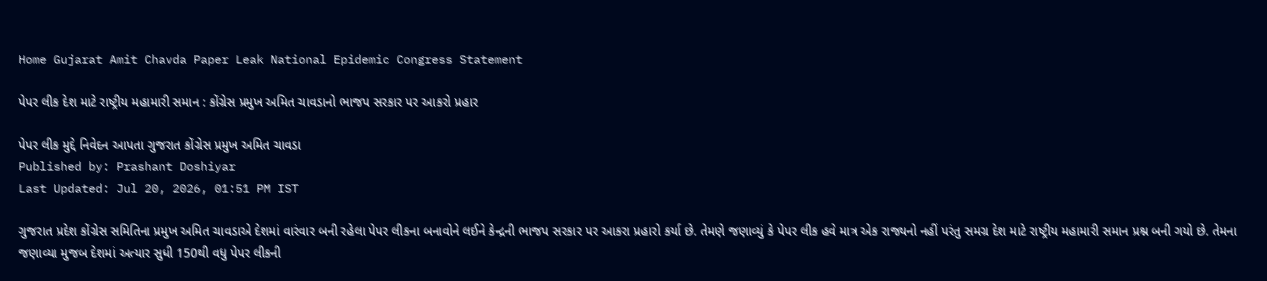Home Gujarat Amit Chavda Paper Leak National Epidemic Congress Statement

પેપર લીક દેશ માટે રાષ્ટ્રીય મહામારી સમાન : કોંગ્રેસ પ્રમુખ અમિત ચાવડાનો ભાજપ સરકાર પર આકરો પ્રહાર

પેપર લીક મુદ્દે નિવેદન આપતા ગુજરાત કોંગ્રેસ પ્રમુખ અમિત ચાવડા
Published by: Prashant Doshiyar
Last Updated: Jul 20, 2026, 01:51 PM IST

ગુજરાત પ્રદેશ કોંગ્રેસ સમિતિના પ્રમુખ અમિત ચાવડાએ દેશમાં વારંવાર બની રહેલા પેપર લીકના બનાવોને લઈને કેન્દ્રની ભાજપ સરકાર પર આકરા પ્રહારો કર્યા છે. તેમણે જણાવ્યું કે પેપર લીક હવે માત્ર એક રાજ્યનો નહીં પરંતુ સમગ્ર દેશ માટે રાષ્ટ્રીય મહામારી સમાન પ્રશ્ન બની ગયો છે. તેમના જણાવ્યા મુજબ દેશમાં અત્યાર સુધી 150થી વધુ પેપર લીકની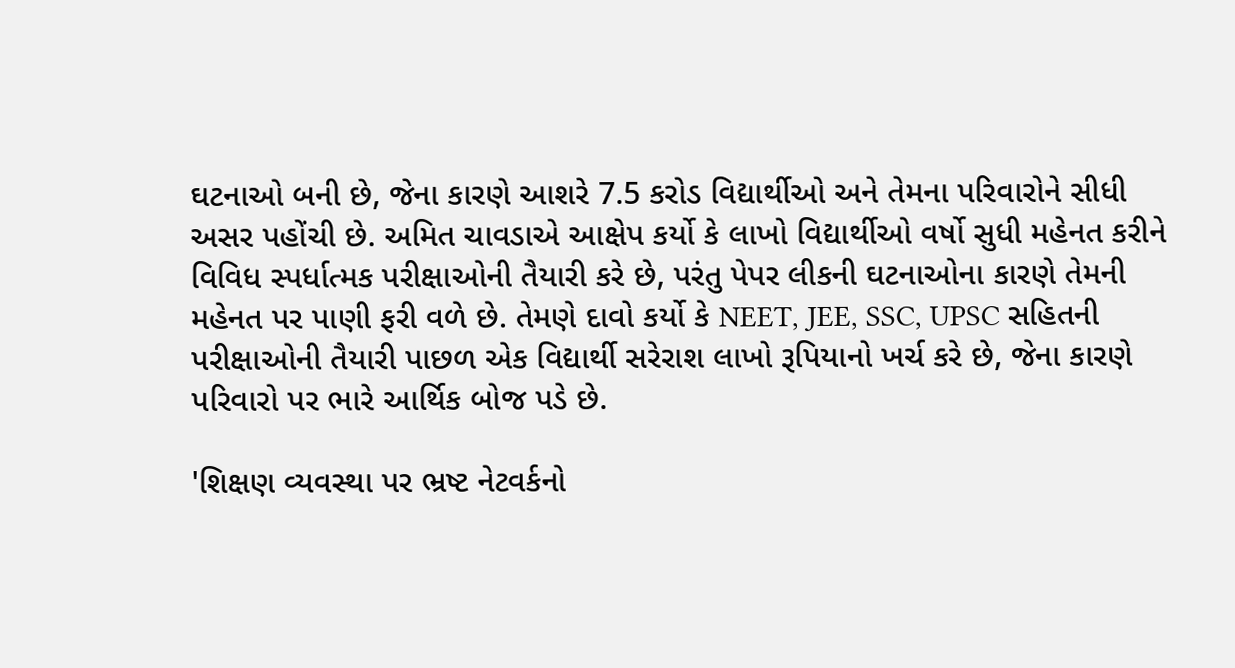ઘટનાઓ બની છે, જેના કારણે આશરે 7.5 કરોડ વિદ્યાર્થીઓ અને તેમના પરિવારોને સીધી અસર પહોંચી છે. અમિત ચાવડાએ આક્ષેપ કર્યો કે લાખો વિદ્યાર્થીઓ વર્ષો સુધી મહેનત કરીને વિવિધ સ્પર્ધાત્મક પરીક્ષાઓની તૈયારી કરે છે, પરંતુ પેપર લીકની ઘટનાઓના કારણે તેમની મહેનત પર પાણી ફરી વળે છે. તેમણે દાવો કર્યો કે NEET, JEE, SSC, UPSC સહિતની પરીક્ષાઓની તૈયારી પાછળ એક વિદ્યાર્થી સરેરાશ લાખો રૂપિયાનો ખર્ચ કરે છે, જેના કારણે પરિવારો પર ભારે આર્થિક બોજ પડે છે.

'શિક્ષણ વ્યવસ્થા પર ભ્રષ્ટ નેટવર્કનો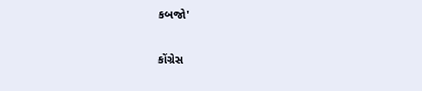કબજો'

કોંગ્રેસ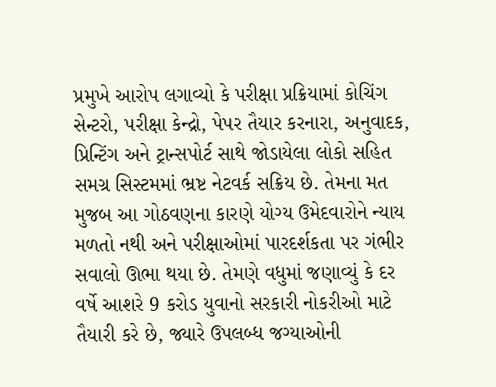પ્રમુખે આરોપ લગાવ્યો કે પરીક્ષા પ્રક્રિયામાં કોચિંગ સેન્ટરો, પરીક્ષા કેન્દ્રો, પેપર તૈયાર કરનારા, અનુવાદક, પ્રિન્ટિંગ અને ટ્રાન્સપોર્ટ સાથે જોડાયેલા લોકો સહિત સમગ્ર સિસ્ટમમાં ભ્રષ્ટ નેટવર્ક સક્રિય છે. તેમના મત મુજબ આ ગોઠવણના કારણે યોગ્ય ઉમેદવારોને ન્યાય મળતો નથી અને પરીક્ષાઓમાં પારદર્શકતા પર ગંભીર સવાલો ઊભા થયા છે. તેમણે વધુમાં જણાવ્યું કે દર વર્ષે આશરે 9 કરોડ યુવાનો સરકારી નોકરીઓ માટે તૈયારી કરે છે, જ્યારે ઉપલબ્ધ જગ્યાઓની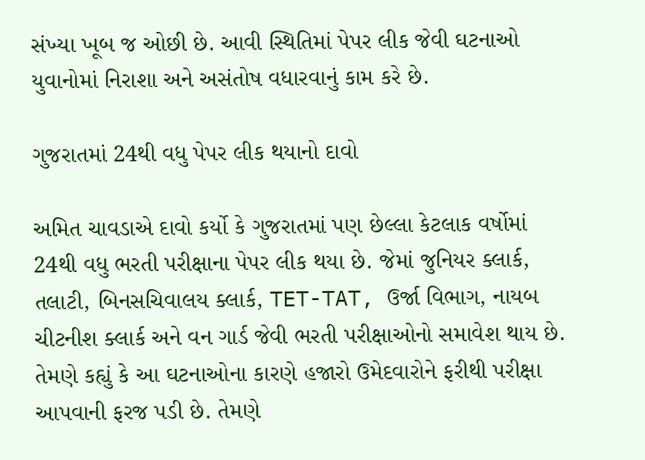સંખ્યા ખૂબ જ ઓછી છે. આવી સ્થિતિમાં પેપર લીક જેવી ઘટનાઓ યુવાનોમાં નિરાશા અને અસંતોષ વધારવાનું કામ કરે છે.

ગુજરાતમાં 24થી વધુ પેપર લીક થયાનો દાવો

અમિત ચાવડાએ દાવો કર્યો કે ગુજરાતમાં પણ છેલ્લા કેટલાક વર્ષોમાં 24થી વધુ ભરતી પરીક્ષાના પેપર લીક થયા છે. જેમાં જુનિયર ક્લાર્ક, તલાટી, બિનસચિવાલય ક્લાર્ક, TET-TAT, ઉર્જા વિભાગ, નાયબ ચીટનીશ ક્લાર્ક અને વન ગાર્ડ જેવી ભરતી પરીક્ષાઓનો સમાવેશ થાય છે. તેમણે કહ્યું કે આ ઘટનાઓના કારણે હજારો ઉમેદવારોને ફરીથી પરીક્ષા આપવાની ફરજ પડી છે. તેમણે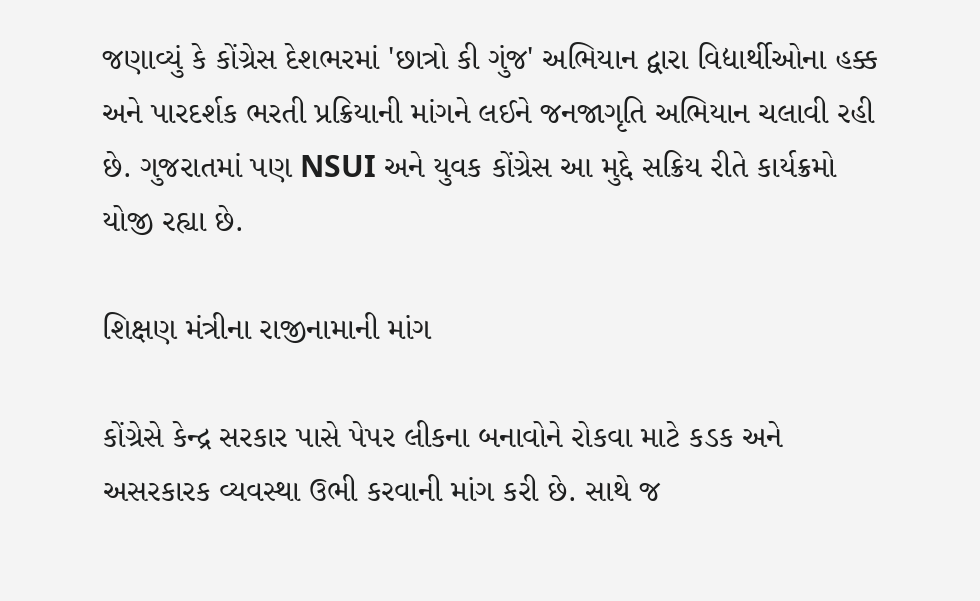જણાવ્યું કે કોંગ્રેસ દેશભરમાં 'છાત્રો કી ગુંજ' અભિયાન દ્વારા વિદ્યાર્થીઓના હક્ક અને પારદર્શક ભરતી પ્રક્રિયાની માંગને લઈને જનજાગૃતિ અભિયાન ચલાવી રહી છે. ગુજરાતમાં પણ NSUI અને યુવક કોંગ્રેસ આ મુદ્દે સક્રિય રીતે કાર્યક્રમો યોજી રહ્યા છે.

શિક્ષણ મંત્રીના રાજીનામાની માંગ

કોંગ્રેસે કેન્દ્ર સરકાર પાસે પેપર લીકના બનાવોને રોકવા માટે કડક અને અસરકારક વ્યવસ્થા ઉભી કરવાની માંગ કરી છે. સાથે જ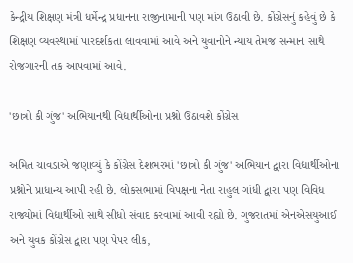કેન્દ્રીય શિક્ષણ મંત્રી ધર્મેન્દ્ર પ્રધાનના રાજીનામાની પણ માંગ ઉઠાવી છે. કોંગ્રેસનું કહેવું છે કે શિક્ષણ વ્યવસ્થામાં પારદર્શકતા લાવવામાં આવે અને યુવાનોને ન્યાય તેમજ સન્માન સાથે રોજગારની તક આપવામાં આવે.

'છાત્રો કી ગુંજ' અભિયાનથી વિદ્યાર્થીઓના પ્રશ્નો ઉઠાવશે કોંગ્રેસ

અમિત ચાવડાએ જણાવ્યું કે કોંગ્રેસ દેશભરમાં 'છાત્રો કી ગુંજ' અભિયાન દ્વારા વિદ્યાર્થીઓના પ્રશ્નોને પ્રાધાન્ય આપી રહી છે. લોકસભામાં વિપક્ષના નેતા રાહુલ ગાંધી દ્વારા પણ વિવિધ રાજ્યોમાં વિદ્યાર્થીઓ સાથે સીધો સંવાદ કરવામાં આવી રહ્યો છે. ગુજરાતમાં એનએસયુઆઈ અને યુવક કોંગ્રેસ દ્વારા પણ પેપર લીક,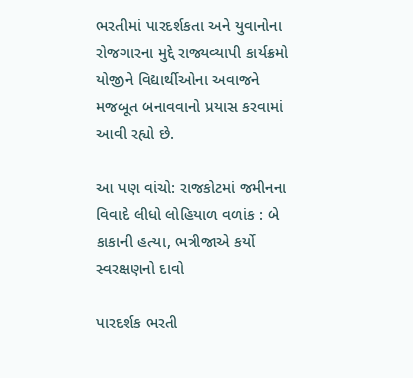ભરતીમાં પારદર્શકતા અને યુવાનોના રોજગારના મુદ્દે રાજ્યવ્યાપી કાર્યક્રમો યોજીને વિદ્યાર્થીઓના અવાજને મજબૂત બનાવવાનો પ્રયાસ કરવામાં આવી રહ્યો છે.

આ પણ વાંચો: રાજકોટમાં જમીનના વિવાદે લીધો લોહિયાળ વળાંક : બે કાકાની હત્યા, ભત્રીજાએ કર્યો સ્વરક્ષણનો દાવો

પારદર્શક ભરતી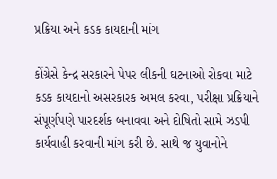પ્રક્રિયા અને કડક કાયદાની માંગ

કોંગ્રેસે કેન્દ્ર સરકારને પેપર લીકની ઘટનાઓ રોકવા માટે કડક કાયદાનો અસરકારક અમલ કરવા, પરીક્ષા પ્રક્રિયાને સંપૂર્ણપણે પારદર્શક બનાવવા અને દોષિતો સામે ઝડપી કાર્યવાહી કરવાની માંગ કરી છે. સાથે જ યુવાનોને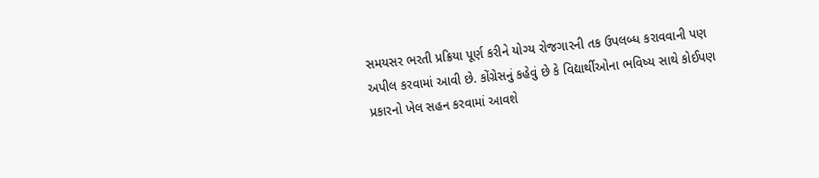સમયસર ભરતી પ્રક્રિયા પૂર્ણ કરીને યોગ્ય રોજગારની તક ઉપલબ્ધ કરાવવાની પણ અપીલ કરવામાં આવી છે. કોંગ્રેસનું કહેવું છે કે વિદ્યાર્થીઓના ભવિષ્ય સાથે કોઈપણ પ્રકારનો ખેલ સહન કરવામાં આવશે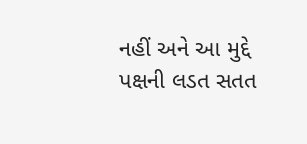નહીં અને આ મુદ્દે પક્ષની લડત સતત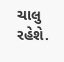ચાલુ રહેશે.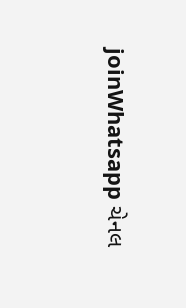joinWhatsapp ચેનલ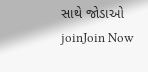સાથે જોડાઓ
joinJoin Now